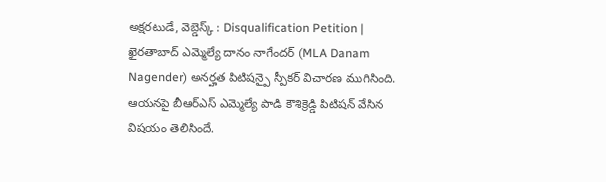అక్షరటుడే, వెబ్డెస్క్ : Disqualification Petition | ఖైరతాబాద్ ఎమ్మెల్యే దానం నాగేందర్ (MLA Danam Nagender) అనర్హత పిటిషన్పై స్పీకర్ విచారణ ముగిసింది. ఆయనపై బీఆర్ఎస్ ఎమ్మెల్యే పాడి కౌశిక్రెడ్డి పిటిషన్ వేసిన విషయం తెలిసిందే.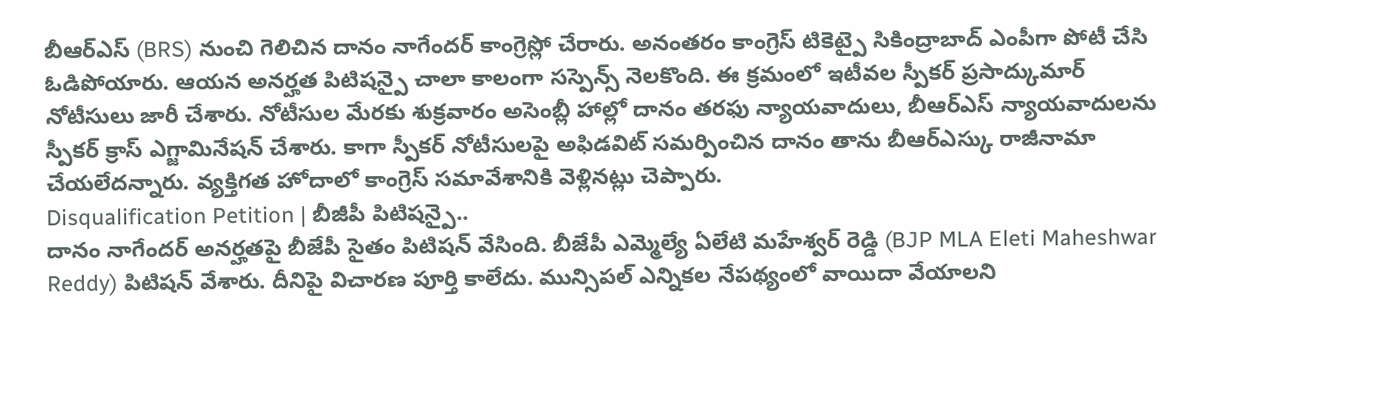బీఆర్ఎస్ (BRS) నుంచి గెలిచిన దానం నాగేందర్ కాంగ్రెస్లో చేరారు. అనంతరం కాంగ్రెస్ టికెట్పై సికింద్రాబాద్ ఎంపీగా పోటీ చేసి ఓడిపోయారు. ఆయన అనర్హత పిటిషన్పై చాలా కాలంగా సస్పెన్స్ నెలకొంది. ఈ క్రమంలో ఇటీవల స్పీకర్ ప్రసాద్కుమార్ నోటీసులు జారీ చేశారు. నోటీసుల మేరకు శుక్రవారం అసెంబ్లీ హాల్లో దానం తరఫు న్యాయవాదులు, బీఆర్ఎస్ న్యాయవాదులను స్పీకర్ క్రాస్ ఎగ్జామినేషన్ చేశారు. కాగా స్పీకర్ నోటీసులపై అఫిడవిట్ సమర్పించిన దానం తాను బీఆర్ఎస్కు రాజీనామా చేయలేదన్నారు. వ్యక్తిగత హోదాలో కాంగ్రెస్ సమావేశానికి వెళ్లినట్లు చెప్పారు.
Disqualification Petition | బీజీపీ పిటిషన్పై..
దానం నాగేందర్ అనర్హతపై బీజేపీ సైతం పిటిషన్ వేసింది. బీజేపీ ఎమ్మెల్యే ఏలేటి మహేశ్వర్ రెడ్డి (BJP MLA Eleti Maheshwar Reddy) పిటిషన్ వేశారు. దీనిపై విచారణ పూర్తి కాలేదు. మున్సిపల్ ఎన్నికల నేపథ్యంలో వాయిదా వేయాలని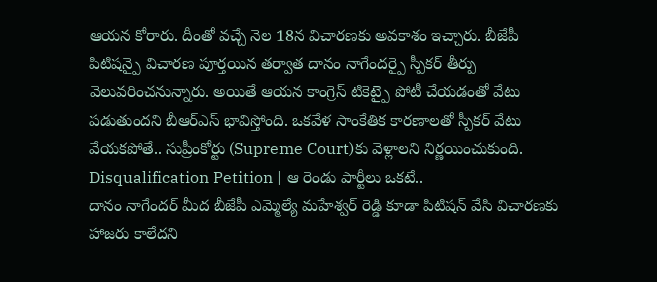ఆయన కోరారు. దీంతో వచ్చే నెల 18న విచారణకు అవకాశం ఇచ్చారు. బీజేపీ పిటిషన్పై విచారణ పూర్తయిన తర్వాత దానం నాగేందర్పై స్పీకర్ తీర్పు వెలువరించనున్నారు. అయితే ఆయన కాంగ్రెస్ టికెట్పై పోటీ చేయడంతో వేటు పడుతుందని బీఆర్ఎస్ భావిస్తోంది. ఒకవేళ సాంకేతిక కారణాలతో స్పీకర్ వేటు వేయకపోతే.. సుప్రీంకోర్టు (Supreme Court)కు వెళ్లాలని నిర్ణయించుకుంది.
Disqualification Petition | ఆ రెండు పార్టీలు ఒకటే..
దానం నాగేందర్ మీద బీజేపీ ఎమ్మెల్యే మహేశ్వర్ రెడ్డి కూడా పిటిషన్ వేసి విచారణకు హాజరు కాలేదని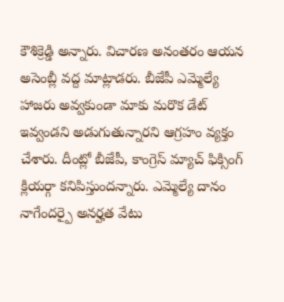కౌశిక్రెడ్డి అన్నారు. విచారణ అనంతరం ఆయన అసెంబ్లీ వద్ద మాట్లాడరు. బీజేపీ ఎమ్మెల్యే హాజరు అవ్వకుండా మాకు మరొక డేట్ ఇవ్వండని అడుగుతున్నారని ఆగ్రహం వ్యక్తం చేశారు. దీంట్లో బీజేపీ, కాంగ్రెస్ మ్యాచ్ ఫిక్సింగ్ క్లియర్గా కనిపిస్తుందన్నారు. ఎమ్మెల్యే దానం నాగేందర్పై అనర్హత వేటు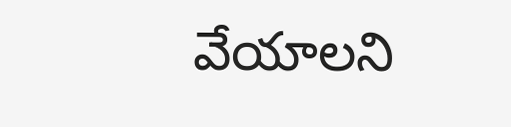వేయాలని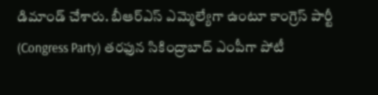డిమాండ్ చేశారు. బీఆర్ఎస్ ఎమ్మెల్యేగా ఉంటూ కాంగ్రెస్ పార్టీ (Congress Party) తరఫున సికింద్రాబాద్ ఎంపీగా పోటీ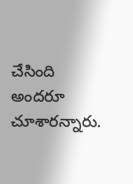చేసింది అందరూ చూశారన్నారు.